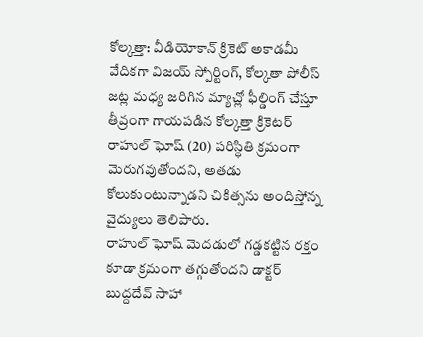కోల్కత్తా: వీడియోకాన్ క్రికెట్ అకాడమీ వేదికగా విజయ్ స్పోర్టింగ్, కోల్కతా పోలీస్ జట్ల మధ్య జరిగిన మ్యాచ్లో ఫీల్డింగ్ చేస్తూ తీవ్రంగా గాయపడిన కోల్కత్తా క్రికెటర్ రాహుల్ ఘోష్ (20) పరిస్ధితి క్రమంగా మెరుగవుతోందని, అతడు కోలుకుంటున్నాడని చికిత్సను అందిస్తోన్న వైద్యులు తెలిపారు.
రాహుల్ ఘోష్ మెదడులో గడ్డకట్టిన రక్తం కూడా క్రమంగా తగ్గుతోందని డాక్టర్ బుద్దదేవ్ సాహా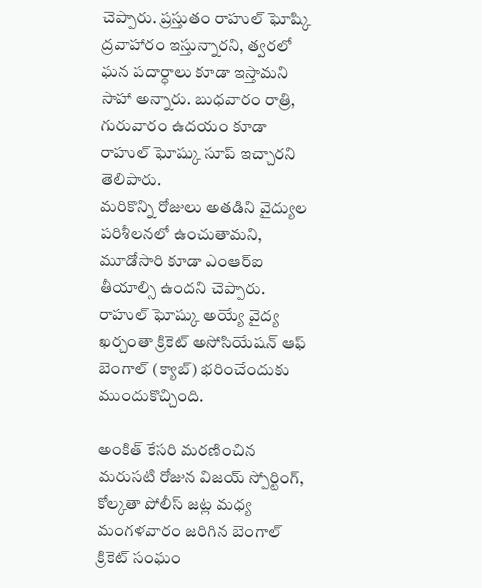చెప్పారు. ప్రస్తుతం రాహుల్ ఘోష్కి ద్రవాహారం ఇస్తున్నారని, త్వరలో ఘన పదార్ధాలు కూడా ఇస్తామని సాహా అన్నారు. బుధవారం రాత్రి, గురువారం ఉదయం కూడా రాహుల్ ఘోష్కు సూప్ ఇచ్చారని తెలిపారు.
మరికొన్ని రోజులు అతడిని వైద్యుల పరిశీలనలో ఉంచుతామని, మూడోసారి కూడా ఎంఆర్ఐ తీయాల్సి ఉందని చెప్పారు. రాహుల్ ఘోష్కు అయ్యే వైద్య ఖర్చంతా క్రికెట్ అసోసియేషన్ ఆఫ్ బెంగాల్ (క్యాబ్) భరించేందుకు ముందుకొచ్చింది.

అంకిత్ కేసరి మరణించిన మరుసటి రోజున విజయ్ స్పోర్టింగ్, కోల్కతా పోలీస్ జట్ల మధ్య మంగళవారం జరిగిన బెంగాల్ క్రికెట్ సంఘం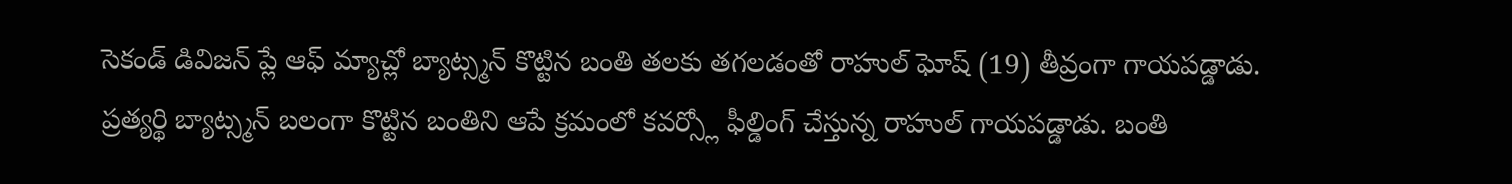సెకండ్ డివిజన్ ప్లే ఆఫ్ మ్యాచ్లో బ్యాట్స్మన్ కొట్టిన బంతి తలకు తగలడంతో రాహుల్ ఘోష్ (19) తీవ్రంగా గాయపడ్డాడు.
ప్రత్యర్థి బ్యాట్స్మన్ బలంగా కొట్టిన బంతిని ఆపే క్రమంలో కవర్స్లో ఫీల్డింగ్ చేస్తున్న రాహుల్ గాయపడ్డాడు. బంతి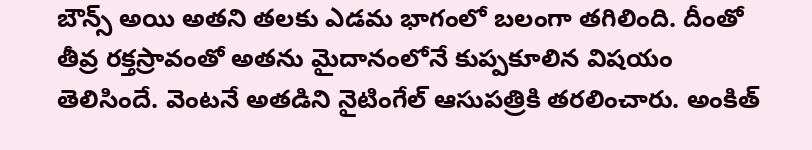బౌన్స్ అయి అతని తలకు ఎడమ భాగంలో బలంగా తగిలింది. దీంతో తీవ్ర రక్తస్రావంతో అతను మైదానంలోనే కుప్పకూలిన విషయం తెలిసిందే. వెంటనే అతడిని నైటింగేల్ ఆసుపత్రికి తరలించారు. అంకిత్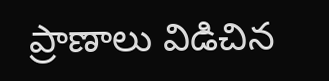ప్రాణాలు విడిచిన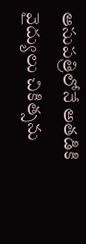ఆసుపత్రిలోనే అతడికి వైద్యులు చికిత్సను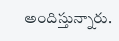అందిస్తున్నారు.